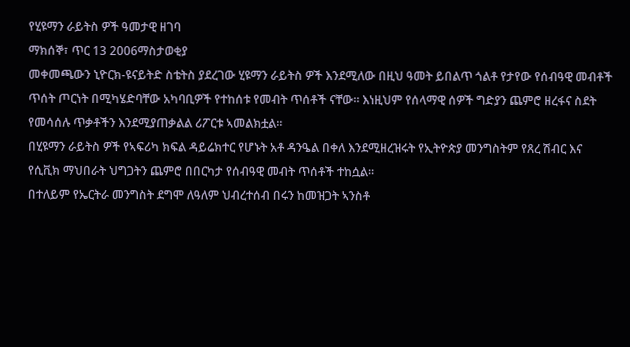የሂዩማን ራይትስ ዎች ዓመታዊ ዘገባ
ማክሰኞ፣ ጥር 13 2006ማስታወቂያ
መቀመጫውን ኒዮርክ-ዩናይትድ ስቴትስ ያደረገው ሂዩማን ራይትስ ዎች እንደሚለው በዚህ ዓመት ይበልጥ ጎልቶ የታየው የሰብዓዊ መብቶች ጥሰት ጦርነት በሚካሄድባቸው አካባቢዎች የተከሰቱ የመብት ጥሰቶች ናቸው። እነዚህም የሰላማዊ ሰዎች ግድያን ጨምሮ ዘረፋና ስደት የመሳሰሉ ጥቃቶችን እንደሚያጠቃልል ሪፖርቱ ኣመልክቷል።
በሂዩማን ራይትስ ዎች የኣፍሪካ ክፍል ዳይሬክተር የሆኑት አቶ ዳንዔል በቀለ እንደሚዘረዝሩት የኢትዮጵያ መንግስትም የጸረ ሽብር እና የሲቪክ ማህበራት ህግጋትን ጨምሮ በበርካታ የሰብዓዊ መብት ጥሰቶች ተከሷል።
በተለይም የኤርትራ መንግስት ደግሞ ለዓለም ህብረተሰብ በሩን ከመዝጋት ኣንስቶ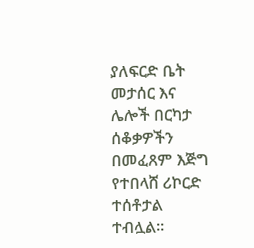ያለፍርድ ቤት መታሰር እና ሌሎች በርካታ ሰቆቃዎችን በመፈጸም እጅግ የተበላሸ ሪኮርድ ተሰቶታል ተብሏል።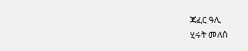ጃፈር ዓሊ
ሂሩት መለሰ